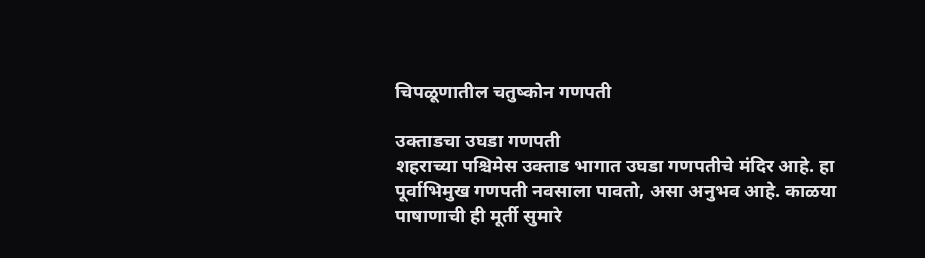चिपळूणातील चतुष्कोन गणपती

उक्ताडचा उघडा गणपती
शहराच्या पश्चिमेस उक्ताड भागात उघडा गणपतीचे मंदिर आहे. हा पूर्वाभिमुख गणपती नवसाला पावतो, असा अनुभव आहे. काळया पाषाणाची ही मूर्ती सुमारे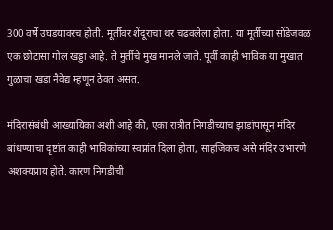300 वर्षे उघडयावरच होती. मूर्तीवर शेंदूराचा थर चढवलेला होता. या मूर्तीच्या सोंडेजवळ एक छोटासा गोल खड्डा आहे. ते मुर्तीचे मुख मानले जाते. पूर्वी काही भाविक या मुखात गुळाचा खडा नैवेद्य म्हणून ठेवत असत.

मंदिरासंबंधी आख्यायिका अशी आहे की, एका रात्रीत निगडीच्याच झाडांपासून मंदिर बांधण्याचा दृष्टांत काही भाविकांच्या स्वप्नांत दिला होता, साहजिकच असे मंदिर उभारणे अशक्यप्राय होते. कारण निगडीची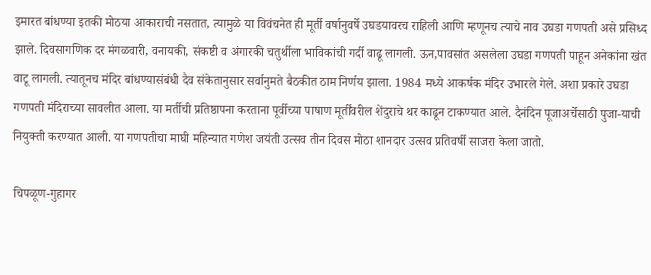इमारत बांधण्या इतकी मोठया आकाराची नसतात, त्यामुळे या विवंचनेत ही मूर्ती वर्षानुवर्षे उघडयावरच राहिली आणि म्हणूनच त्याचे नाव उघडा गणपती असे प्रसिध्द झाले. दिवसागणिक दर मंगळवारी, वनायकी, संकष्टी व अंगारकी चतुर्थीला भाविकांची गर्दी वाढू लागली. ऊन,पावसांत असलेला उघडा गणपती पाहून अनेकांना खंत वाटू लागली. त्यातूनच मंदिर बांधण्यासंबंधी दैव संकेतानुसार सर्वानुमते बैठकीत ठाम निर्णय झाला. 1984 मध्ये आकर्षक मंदिर उभारले गेले. अशा प्रकारे उघडा गणपती मंदिराच्या सावलीत आला. या मर्तीची प्रतिष्ठापना करताना पूर्वीच्या पाषाण मूर्तींवरील शेंदुराचे थर काढून टाकण्यात आले. दैनंदिन पूजाअर्चेसाठी पुजा-याची नियुक्ती करण्यात आली. या गणपतीचा माघी महिन्यात गणेश जयंती उत्सव तीन दिवस मोठा शानदार उत्सव प्रतिवर्षी साजरा केला जातो.

चिपळूण-गुहागर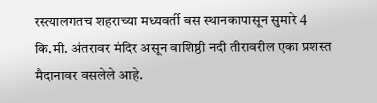रस्त्यालगतच शहराच्या मध्यवर्ती बस स्थानकापासून सुमारे 4 कि.मी. अंतरावर मंदिर असून वाशिष्ठी नदी तीरावरील एका प्रशस्त मैदानावर वसलेले आहे.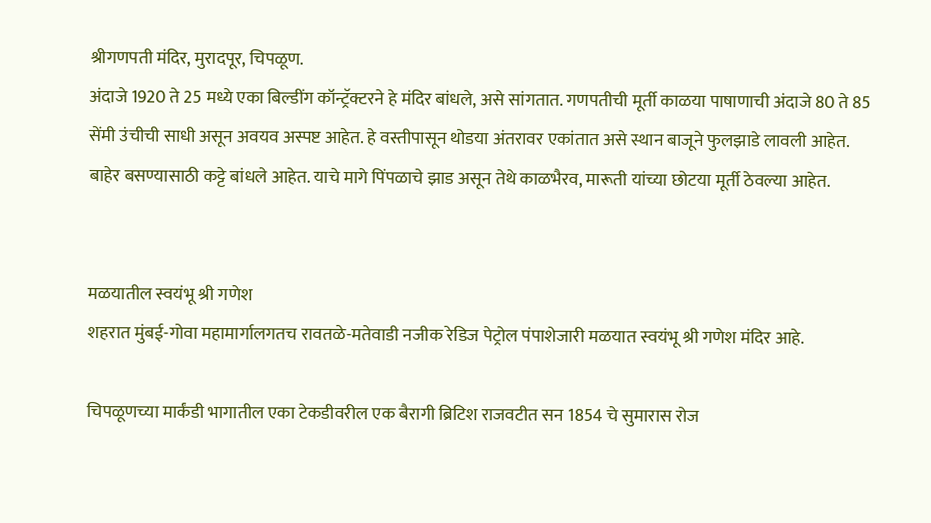श्रीगणपती मंदिर, मुरादपूर, चिपळूण.
अंदाजे 1920 ते 25 मध्ये एका बिल्डींग कॉन्ट्रॅक्टरने हे मंदिर बांधले, असे सांगतात. गणपतीची मूर्ती काळया पाषाणाची अंदाजे 80 ते 85 सेंमी उंचीची साधी असून अवयव अस्पष्ट आहेत. हे वस्तीपासून थोडया अंतरावर एकांतात असे स्थान बाजूने फुलझाडे लावली आहेत. बाहेर बसण्यासाठी कट्टे बांधले आहेत. याचे मागे पिंपळाचे झाड असून तेथे काळभैरव, मारूती यांच्या छोटया मूर्ती ठेवल्या आहेत.


मळयातील स्वयंभू श्री गणेश
शहरात मुंबई-गोवा महामार्गालगतच रावतळे-मतेवाडी नजीक रेडिज पेट्रोल पंपाशेजारी मळयात स्वयंभू श्री गणेश मंदिर आहे.

चिपळूणच्या मार्कंडी भागातील एका टेकडीवरील एक बैरागी ब्रिटिश राजवटीत सन 1854 चे सुमारास रोज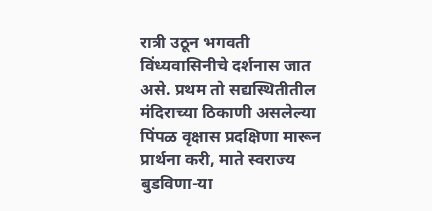रात्री उठून भगवती विंध्यवासिनीचे दर्शनास जात असे. प्रथम तो सद्यस्थितीतील मंदिराच्या ठिकाणी असलेल्या पिंपळ वृक्षास प्रदक्षिणा मारून प्रार्थना करी, माते स्वराज्य बुडविणा-या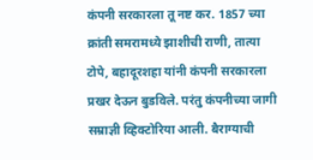कंपनी सरकारला तू नष्ट कर. 1857 च्या क्रांती समरामध्ये झाशीची राणी, तात्या टोपे, बहादूरशहा यांनी कंपनी सरकारला प्रखर देऊन बुडविले. परंतु कंपनीच्या जागी सम्राज्ञी व्हिक्टोरिया आली. बैराग्याची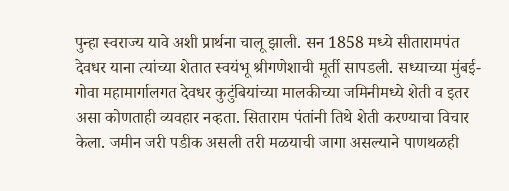पुन्हा स्वराज्य यावे अशी प्रार्थना चालू झाली. सन 1858 मध्ये सीतारामपंत देवधर याना त्यांच्या शेतात स्वयंभू श्रीगणेशाची मूर्ती सापडली. सध्याच्या मुंबई-गोवा महामार्गालगत देवधर कुटुंबियांच्या मालकीच्या जमिनीमध्ये शेती व इतर असा कोणताही व्यवहार नव्हता. सिताराम पंतांनी तिथे शेती करण्याचा विचार केला. जमीन जरी पडीक असली तरी मळयाची जागा असल्याने पाणथळही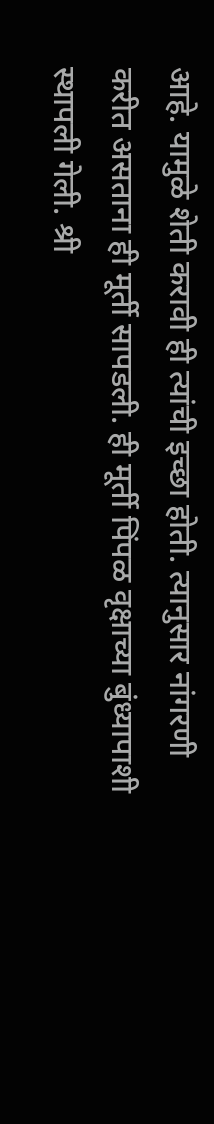आहे. यामुळे शेती करावी ही त्यांची इच्छा होती. त्यानुसार नांगरणी करीत असताना ही मूर्ती सापडली. ही मूर्ती पिंपळ वृक्षाच्या बुंध्यापाशी स्थापली गेली. श्री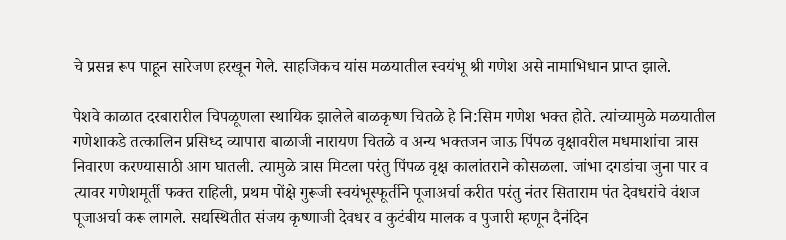चे प्रसन्न रूप पाहून सारेजण हरखून गेले. साहजिकच यांस मळयातील स्वयंभू श्री गणेश असे नामाभिधान प्राप्त झाले.

पेशवे काळात दरबारारील चिपळूणला स्थायिक झालेले बाळकृष्ण चितळे हे नि:सिम गणेश भक्त होते. त्यांच्यामुळे मळयातील गणेशाकडे तत्कालिन प्रसिध्द व्यापारा बाळाजी नारायण चितळे व अन्य भक्तजन जाऊ पिंपळ वृक्षावरील मधमाशांचा त्रास निवारण करण्यासाठी आग घातली. त्यामुळे त्रास मिटला परंतु पिंपळ वृक्ष कालांतराने कोसळला. जांभा दगडांचा जुना पार व त्यावर गणेशमूर्ती फक्त राहिली, प्रथम पोंक्षे गुरूजी स्वयंभूस्फूर्तीने पूजाअर्चा करीत परंतु नंतर सिताराम पंत देवधरांचे वंशज पूजाअर्चा करू लागले. सद्यस्थितीत संजय कृष्णाजी देवधर व कुटंबीय मालक व पुजारी म्हणून दैनंदिन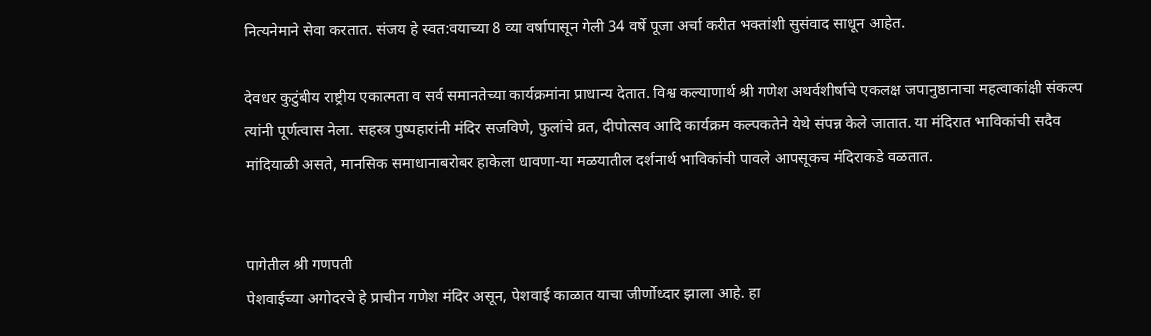नित्यनेमाने सेवा करतात. संजय हे स्वत:वयाच्या 8 व्या वर्षापासून गेली 34 वर्षे पूजा अर्चा करीत भक्तांशी सुसंवाद साधून आहेत.

देवधर कुटुंबीय राष्ट्रीय एकात्मता व सर्व समानतेच्या कार्यक्रमांना प्राधान्य देतात. विश्व कल्याणार्थ श्री गणेश अथर्वशीर्षाचे एकलक्ष जपानुष्ठानाचा महत्वाकांक्षी संकल्प त्यांनी पूर्णत्वास नेला. सहस्त्र पुष्पहारांनी मंदिर सजविणे, फुलांचे व्रत, दीपोत्सव आदि कार्यक्रम कल्पकतेने येथे संपन्न केले जातात. या मंदिरात भाविकांची सदैव मांदियाळी असते, मानसिक समाधानाबरोबर हाकेला धावणा-या मळयातील दर्शनार्थ भाविकांची पावले आपसूकच मंदिराकडे वळतात.


पागेतील श्री गणपती
पेशवाईच्या अगोदरचे हे प्राचीन गणेश मंदिर असून, पेशवाई काळात याचा जीर्णोध्दार झाला आहे. हा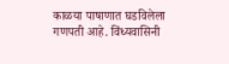काळया पाषाणात घडविलेला गणपती आहे. विंध्यवासिनी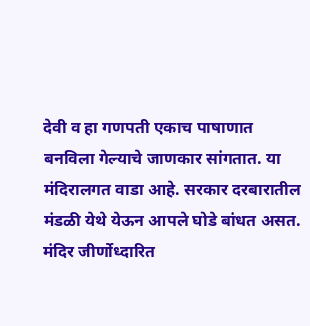देवी व हा गणपती एकाच पाषाणात बनविला गेल्याचे जाणकार सांगतात. या मंदिरालगत वाडा आहे. सरकार दरबारातील मंडळी येथे येऊन आपले घोडे बांधत असत. मंदिर जीर्णोध्दारित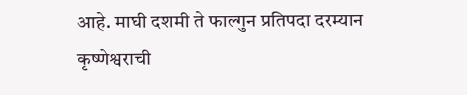आहे. माघी दशमी ते फाल्गुन प्रतिपदा दरम्यान कृष्णेश्वराची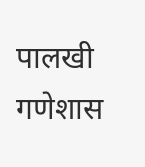पालखी गणेशास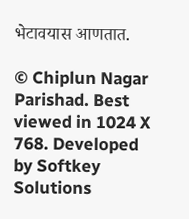भेटावयास आणतात.

© Chiplun Nagar Parishad. Best viewed in 1024 X 768. Developed by Softkey Solutions